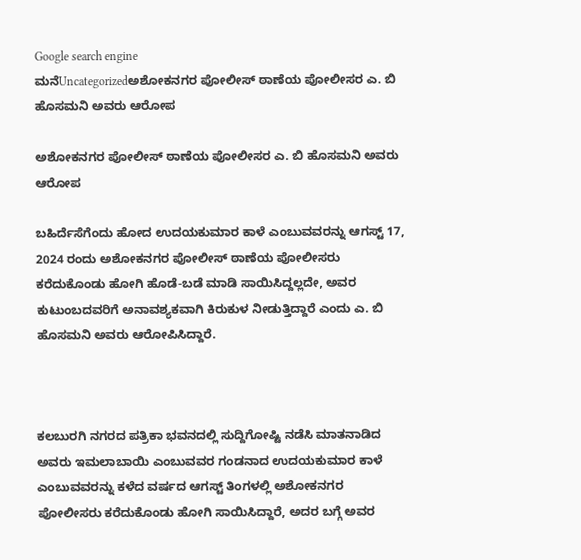Google search engine
ಮನೆUncategorizedಅಶೋಕನಗರ ಪೋಲೀಸ್ ಠಾಣೆಯ ಪೋಲೀಸರ ಎ. ಬಿ ಹೊಸಮನಿ ಅವರು ಆರೋಪ

ಅಶೋಕನಗರ ಪೋಲೀಸ್ ಠಾಣೆಯ ಪೋಲೀಸರ ಎ. ಬಿ ಹೊಸಮನಿ ಅವರು ಆರೋಪ

ಬಹಿರ್ದೆಸೆಗೆಂದು ಹೋದ ಉದಯಕುಮಾರ ಕಾಳೆ ಎಂಬುವವರನ್ನು ಆಗಸ್ಟ್ 17, 2024 ರಂದು ಅಶೋಕನಗರ ಪೋಲೀಸ್ ಠಾಣೆಯ ಪೋಲೀಸರು ಕರೆದುಕೊಂಡು ಹೋಗಿ ಹೊಡೆ-ಬಡೆ ಮಾಡಿ ಸಾಯಿಸಿದ್ದಲ್ಲದೇ, ಅವರ ಕುಟುಂಬದವರಿಗೆ ಅನಾವಶ್ಯಕವಾಗಿ ಕಿರುಕುಳ ನೀಡುತ್ತಿದ್ದಾರೆ ಎಂದು ಎ. ಬಿ ಹೊಸಮನಿ ಅವರು ಆರೋಪಿಸಿದ್ದಾರೆ.



ಕಲಬುರಗಿ ನಗರದ ಪತ್ರಿಕಾ ಭವನದಲ್ಲಿ ಸುದ್ದಿಗೋಷ್ಟಿ ನಡೆಸಿ ಮಾತನಾಡಿದ ಅವರು ಇಮಲಾಬಾಯಿ ಎಂಬುವವರ ಗಂಡನಾದ ಉದಯಕುಮಾರ ಕಾಳೆ ಎಂಬುವವರನ್ನು ಕಳೆದ ವರ್ಷದ ಆಗಸ್ಟ್ ತಿಂಗಳಲ್ಲಿ ಅಶೋಕನಗರ ಪೋಲೀಸರು ಕರೆದುಕೊಂಡು ಹೋಗಿ ಸಾಯಿಸಿದ್ದಾರೆ, ಅದರ ಬಗ್ಗೆ ಅವರ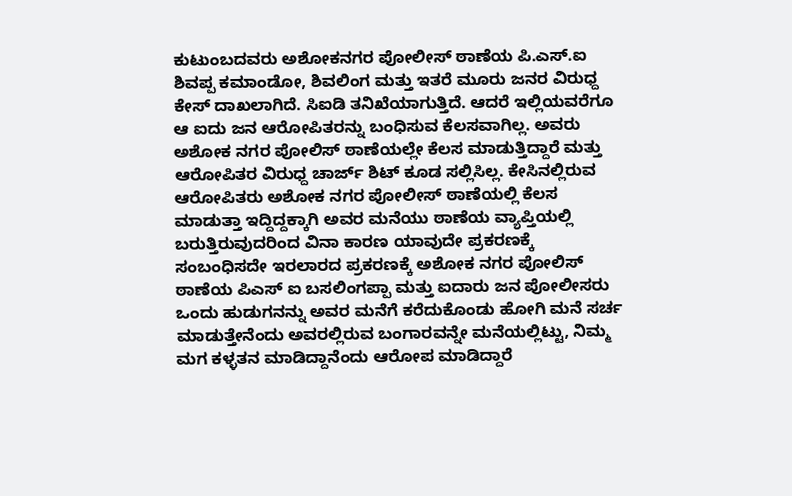ಕುಟುಂಬದವರು ಅಶೋಕನಗರ ಪೋಲೀಸ್ ಠಾಣೆಯ ಪಿ.ಎಸ್.ಐ ಶಿವಪ್ಪ ಕಮಾಂಡೋ, ಶಿವಲಿಂಗ ಮತ್ತು ಇತರೆ ಮೂರು ಜನರ ವಿರುಧ್ದ ಕೇಸ್ ದಾಖಲಾಗಿದೆ. ಸಿಐಡಿ ತನಿಖೆಯಾಗುತ್ತಿದೆ. ಆದರೆ ಇಲ್ಲಿಯವರೆಗೂ ಆ ಐದು ಜನ ಆರೋಪಿತರನ್ನು ಬಂಧಿಸುವ ಕೆಲಸವಾಗಿಲ್ಲ. ಅವರು ಅಶೋಕ ನಗರ ಪೋಲಿಸ್ ಠಾಣೆಯಲ್ಲೇ ಕೆಲಸ ಮಾಡುತ್ತಿದ್ದಾರೆ ಮತ್ತು ಆರೋಪಿತರ ವಿರುಧ್ದ ಚಾರ್ಜ್ ಶಿಟ್ ಕೂಡ ಸಲ್ಲಿಸಿಲ್ಲ. ಕೇಸಿನಲ್ಲಿರುವ ಆರೋಪಿತರು ಅಶೋಕ ನಗರ ಪೋಲೀಸ್ ಠಾಣೆಯಲ್ಲಿ ಕೆಲಸ ಮಾಡುತ್ತಾ ಇದ್ದಿದ್ದಕ್ಕಾಗಿ ಅವರ ಮನೆಯು ಠಾಣೆಯ ವ್ಯಾಪ್ತಿಯಲ್ಲಿ ಬರುತ್ತಿರುವುದರಿಂದ ವಿನಾ ಕಾರಣ ಯಾವುದೇ ಪ್ರಕರಣಕ್ಕೆ ಸಂಬಂಧಿಸದೇ ಇರಲಾರದ ಪ್ರಕರಣಕ್ಕೆ ಅಶೋಕ ನಗರ ಪೋಲಿಸ್ ಠಾಣೆಯ ಪಿಎಸ್ ಐ ಬಸಲಿಂಗಪ್ಪಾ ಮತ್ತು ಐದಾರು ಜನ ಪೋಲೀಸರು ಒಂದು ಹುಡುಗನನ್ನು ಅವರ ಮನೆಗೆ ಕರೆದುಕೊಂಡು ಹೋಗಿ ಮನೆ ಸರ್ಚ ಮಾಡುತ್ತೇನೆಂದು ಅವರಲ್ಲಿರುವ ಬಂಗಾರವನ್ನೇ ಮನೆಯಲ್ಲಿಟ್ಟು, ನಿಮ್ಮ ಮಗ ಕಳ್ಳತನ ಮಾಡಿದ್ದಾನೆಂದು ಆರೋಪ ಮಾಡಿದ್ದಾರೆ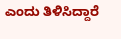ಎಂದು ತಿಳಿಸಿದ್ದಾರೆ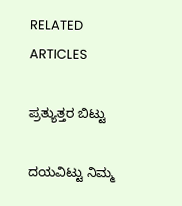RELATED ARTICLES

ಪ್ರತ್ಯುತ್ತರ ಬಿಟ್ಟು

ದಯವಿಟ್ಟು ನಿಮ್ಮ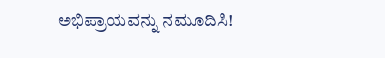ಅಭಿಪ್ರಾಯವನ್ನು ನಮೂದಿಸಿ!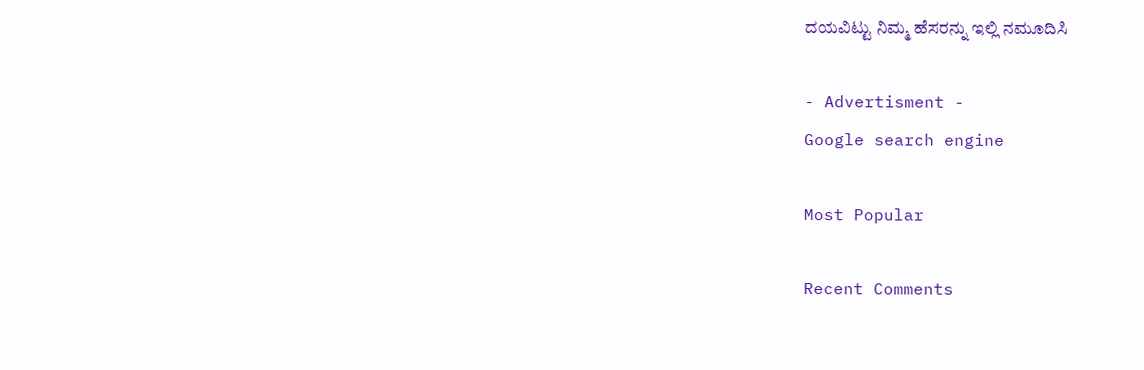ದಯವಿಟ್ಟು ನಿಮ್ಮ ಹೆಸರನ್ನು ಇಲ್ಲಿ ನಮೂದಿಸಿ

- Advertisment -
Google search engine

Most Popular

Recent Comments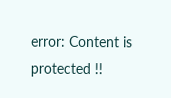error: Content is protected !!